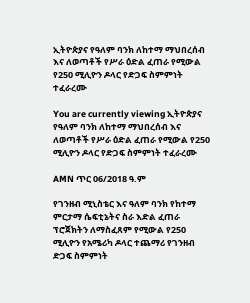ኢትዮጵያና የዓለም ባንክ ለከተማ ማህበረሰብ እና ለወጣቶች የሥራ ዕድል ፈጠራ የሚውል የ250 ሚሊዮን ዶላር የድጋፍ ስምምነት ተፈራረሙ

You are currently viewing ኢትዮጵያና የዓለም ባንክ ለከተማ ማህበረሰብ እና ለወጣቶች የሥራ ዕድል ፈጠራ የሚውል የ250 ሚሊዮን ዶላር የድጋፍ ስምምነት ተፈራረሙ

AMN ጥር 06/2018 ዓ.ም

የገንዘብ ሚኒስቴር እና ዓለም ባንክ የከተማ ምርታማ ሴፍቲኔትና ስራ እድል ፈጠራ ፕሮጀክትን ለማስፈጸም የሚውል የ250 ሚሊዮን የአሜሪካ ዶላር ተጨማሪ የገንዘብ ድጋፍ ስምምነት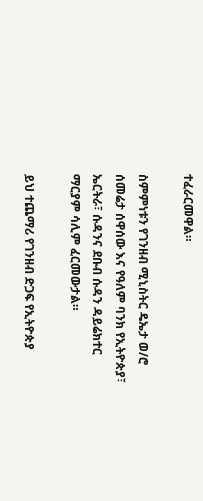ተፈራርመዋል።

ስምምነቱን የገንዘብ ሚኒስትር ዴኤታ ወ/ሮ ሰመሬታ ሰዋሰው እና የዓለም ባንክ የኢትዮጵያ፣ ኤርትራ፣ ሱዳንና ደቡብ ሱዳን ዳይሬክተር ማርያም ሳሊም ፈርመውታል።

ይህ ተጨማሪ የገንዘብ ድጋፍ የኢትዮጵያ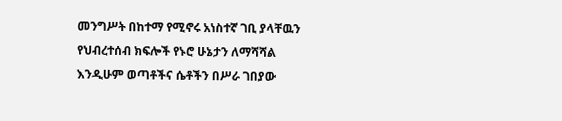መንግሥት በከተማ የሚኖሩ አነስተኛ ገቢ ያላቸዉን የህብረተሰብ ክፍሎች የኑሮ ሁኔታን ለማሻሻል እንዲሁም ወጣቶችና ሴቶችን በሥራ ገበያው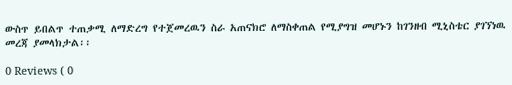ውስጥ ይበልጥ ተጠቃሚ ለማድረግ የተጀመረዉን ስራ አጠናክሮ ለማስቀጠል የሚያግዝ መሆኑን ከገንዘብ ሚኒስቴር ያገኘነዉ መረጃ ያመላክታል፡፡

0 Reviews ( 0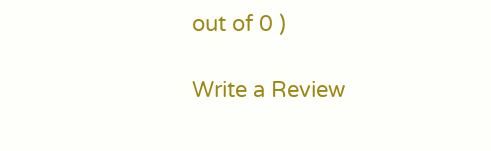out of 0 )

Write a Review